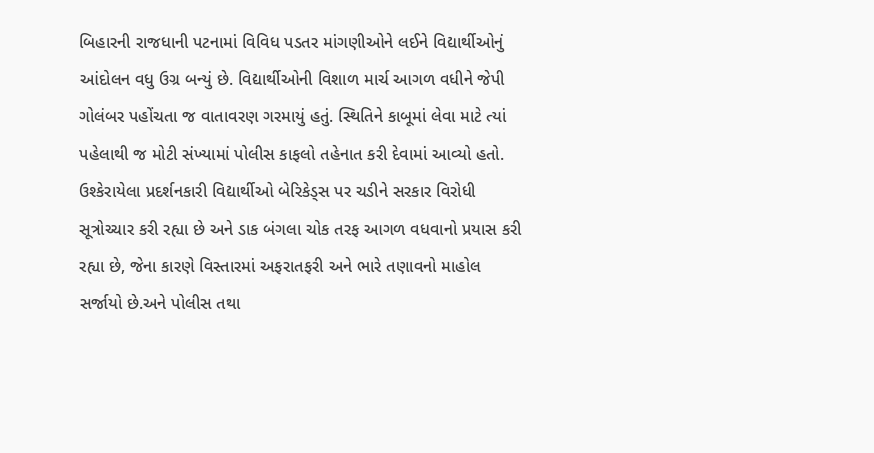બિહારની રાજધાની પટનામાં વિવિધ પડતર માંગણીઓને લઈને વિદ્યાર્થીઓનું આંદોલન વધુ ઉગ્ર બન્યું છે. વિદ્યાર્થીઓની વિશાળ માર્ચ આગળ વધીને જેપી ગોલંબર પહોંચતા જ વાતાવરણ ગરમાયું હતું. સ્થિતિને કાબૂમાં લેવા માટે ત્યાં પહેલાથી જ મોટી સંખ્યામાં પોલીસ કાફલો તહેનાત કરી દેવામાં આવ્યો હતો. ઉશ્કેરાયેલા પ્રદર્શનકારી વિદ્યાર્થીઓ બેરિકેડ્સ પર ચડીને સરકાર વિરોધી સૂત્રોચ્ચાર કરી રહ્યા છે અને ડાક બંગલા ચોક તરફ આગળ વધવાનો પ્રયાસ કરી રહ્યા છે, જેના કારણે વિસ્તારમાં અફરાતફરી અને ભારે તણાવનો માહોલ સર્જાયો છે.અને પોલીસ તથા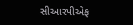સીઆરપીએફ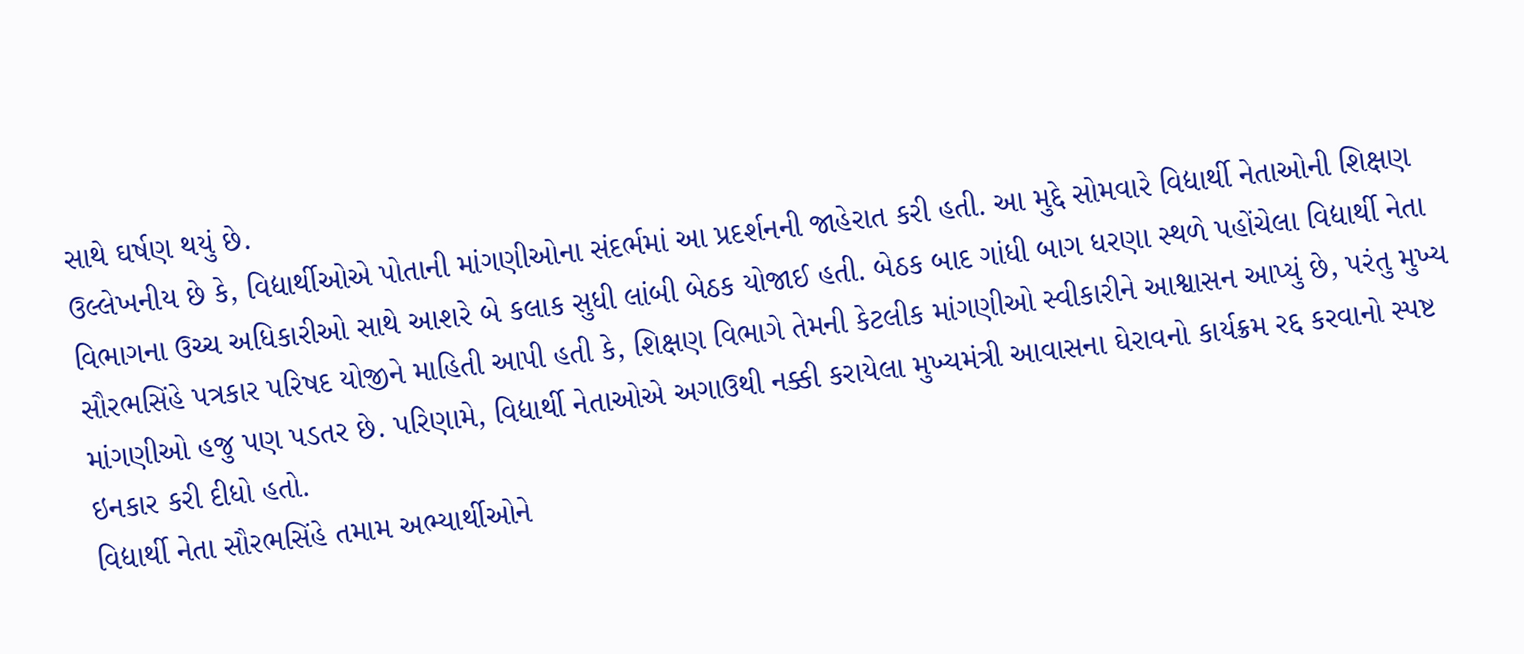સાથે ઘર્ષણ થયું છે.
ઉલ્લેખનીય છે કે, વિદ્યાર્થીઓએ પોતાની માંગણીઓના સંદર્ભમાં આ પ્રદર્શનની જાહેરાત કરી હતી. આ મુદ્દે સોમવારે વિદ્યાર્થી નેતાઓની શિક્ષણ વિભાગના ઉચ્ચ અધિકારીઓ સાથે આશરે બે કલાક સુધી લાંબી બેઠક યોજાઈ હતી. બેઠક બાદ ગાંધી બાગ ધરણા સ્થળે પહોંચેલા વિદ્યાર્થી નેતા સૌરભસિંહે પત્રકાર પરિષદ યોજીને માહિતી આપી હતી કે, શિક્ષણ વિભાગે તેમની કેટલીક માંગણીઓ સ્વીકારીને આશ્વાસન આપ્યું છે, પરંતુ મુખ્ય માંગણીઓ હજુ પણ પડતર છે. પરિણામે, વિદ્યાર્થી નેતાઓએ અગાઉથી નક્કી કરાયેલા મુખ્યમંત્રી આવાસના ઘેરાવનો કાર્યક્રમ રદ્દ કરવાનો સ્પષ્ટ ઇનકાર કરી દીધો હતો.
વિદ્યાર્થી નેતા સૌરભસિંહે તમામ અભ્યાર્થીઓને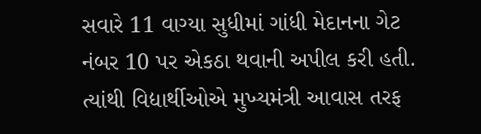સવારે 11 વાગ્યા સુધીમાં ગાંધી મેદાનના ગેટ નંબર 10 પર એકઠા થવાની અપીલ કરી હતી. ત્યાંથી વિદ્યાર્થીઓએ મુખ્યમંત્રી આવાસ તરફ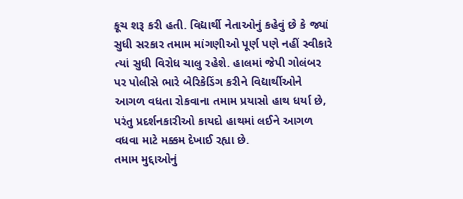કૂચ શરૂ કરી હતી. વિદ્યાર્થી નેતાઓનું કહેવું છે કે જ્યાં સુધી સરકાર તમામ માંગણીઓ પૂર્ણ પણે નહીં સ્વીકારે ત્યાં સુધી વિરોધ ચાલુ રહેશે. હાલમાં જેપી ગોલંબર પર પોલીસે ભારે બેરિકેડિંગ કરીને વિદ્યાર્થીઓને આગળ વધતા રોકવાના તમામ પ્રયાસો હાથ ધર્યા છે, પરંતુ પ્રદર્શનકારીઓ કાયદો હાથમાં લઈને આગળ વધવા માટે મક્કમ દેખાઈ રહ્યા છે.
તમામ મુદ્દાઓનું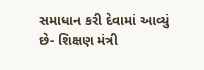સમાધાન કરી દેવામાં આવ્યું છે- શિક્ષણ મંત્રી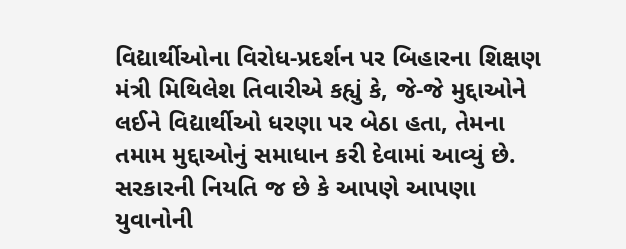વિદ્યાર્થીઓના વિરોધ-પ્રદર્શન પર બિહારના શિક્ષણ મંત્રી મિથિલેશ તિવારીએ કહ્યું કે, જે-જે મુદ્દાઓને લઈને વિદ્યાર્થીઓ ધરણા પર બેઠા હતા, તેમના તમામ મુદ્દાઓનું સમાધાન કરી દેવામાં આવ્યું છે. સરકારની નિયતિ જ છે કે આપણે આપણા યુવાનોની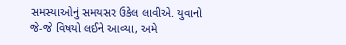સમસ્યાઓનું સમયસર ઉકેલ લાવીએ. યુવાનો જે-જે વિષયો લઈને આવ્યા, અમે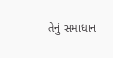તેનું સમાધાન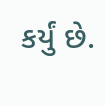કર્યું છે.